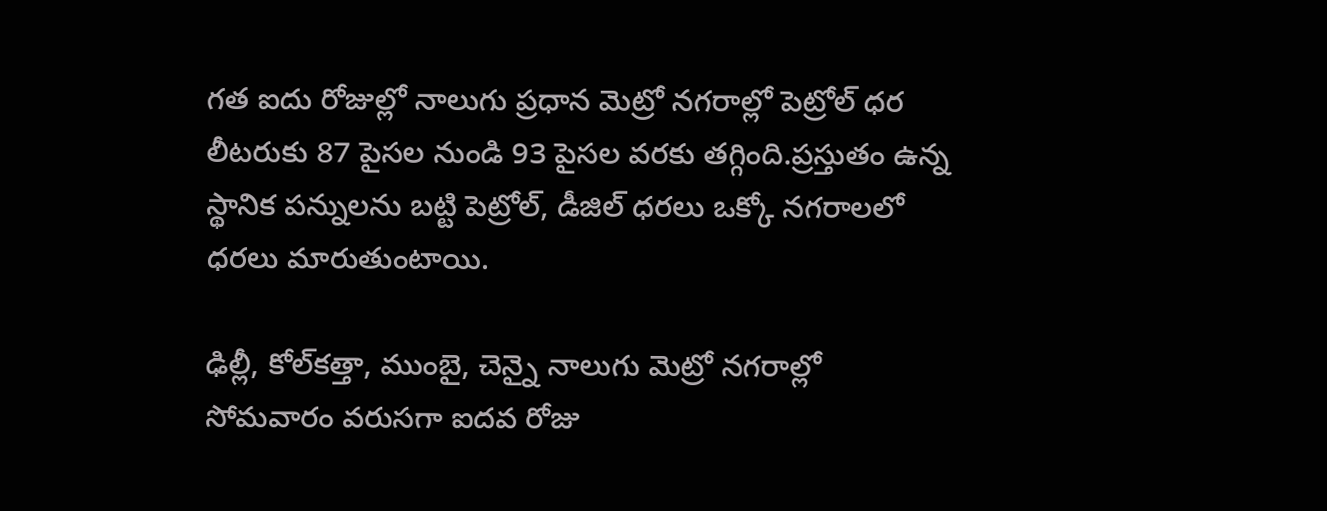గత ఐదు రోజుల్లో నాలుగు ప్రధాన మెట్రో నగరాల్లో పెట్రోల్ ధర లీటరుకు 87 పైసల నుండి 93 పైసల వరకు తగ్గింది.ప్రస్తుతం ఉన్న స్థానిక పన్నులను బట్టి పెట్రోల్, డీజిల్ ధరలు ఒక్కో నగరాలలో ధరలు మారుతుంటాయి.

ఢిల్లీ, కోల్‌కత్తా, ముంబై, చెన్నై నాలుగు మెట్రో నగరాల్లో సోమవారం వరుసగా ఐదవ రోజు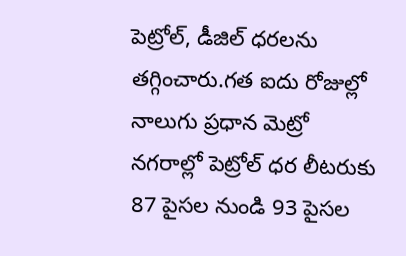పెట్రోల్, డీజిల్ ధరలను తగ్గించారు.గత ఐదు రోజుల్లో నాలుగు ప్రధాన మెట్రో నగరాల్లో పెట్రోల్ ధర లీటరుకు 87 పైసల నుండి 93 పైసల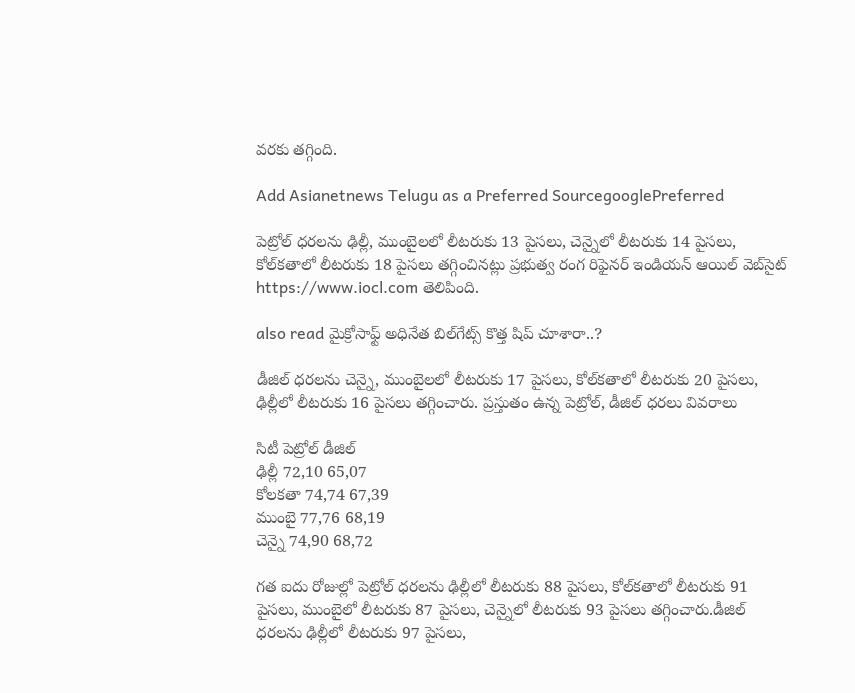వరకు తగ్గింది.

Add Asianetnews Telugu as a Preferred SourcegooglePreferred

పెట్రోల్ ధరలను ఢిల్లీ, ముంబైలలో లీటరుకు 13 పైసలు, చెన్నైలో లీటరుకు 14 పైసలు, కోల్‌కతాలో లీటరుకు 18 పైసలు తగ్గించినట్లు ప్రభుత్వ రంగ రిఫైనర్ ఇండియన్ ఆయిల్ వెబ్‌సైట్ https://www.iocl.com తెలిపింది.

also read మైక్రోసాఫ్ట్ అధినేత బిల్‌గేట్స్ కొత్త షిప్ చూశారా..?

డీజిల్ ధరలను చెన్నై, ముంబైలలో లీటరుకు 17 పైసలు, కోల్‌కతాలో లీటరుకు 20 పైసలు, ఢిల్లీలో లీటరుకు 16 పైసలు తగ్గించారు. ప్రస్తుతం ఉన్న పెట్రోల్, డీజిల్ ధరలు వివరాలు

సిటీ పెట్రోల్ డీజిల్
ఢిల్లీ 72,10 65,07
కోలకతా 74,74 67,39
ముంబై 77,76 68,19
చెన్నై 74,90 68,72

గత ఐదు రోజుల్లో పెట్రోల్ ధరలను ఢిల్లీలో లీటరుకు 88 పైసలు, కోల్‌కతాలో లీటరుకు 91 పైసలు, ముంబైలో లీటరుకు 87 పైసలు, చెన్నైలో లీటరుకు 93 పైసలు తగ్గించారు.డీజిల్ ధరలను ఢిల్లీలో లీటరుకు 97 పైసలు,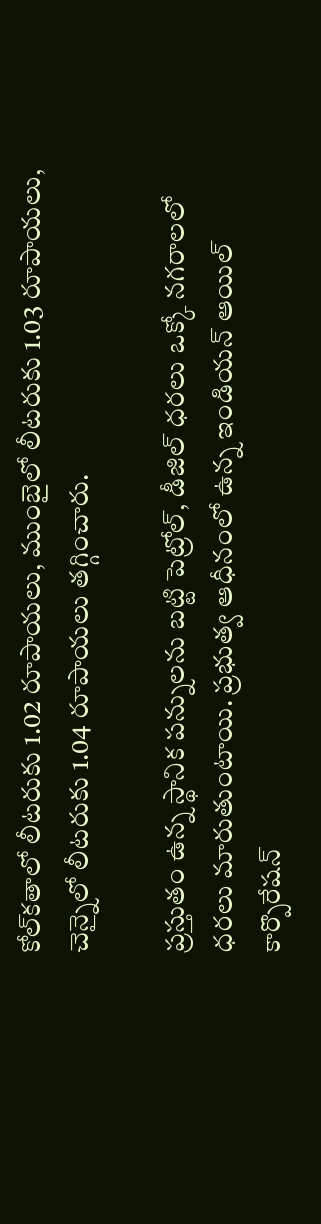కోల్‌కతాలో లీటరుకు 1.02 రూపాయలు, ముంబైలో లీటరుకు 1.03 రూపాయలు, చెన్నైలో లీటరుకు 1.04 రూపాయలు తగ్గించారు.

ప్రస్తుతం ఉన్న స్థానిక పన్నులను బట్టి పెట్రోల్, డీజిల్ ధరలు ఒక్కో నగరాలలో ధరలు మారుతుంటాయి. ప్రభుత్వ ఆధీనంలో ఉన్న ఇండియన్ ఆయిల్ కార్పొరేషన్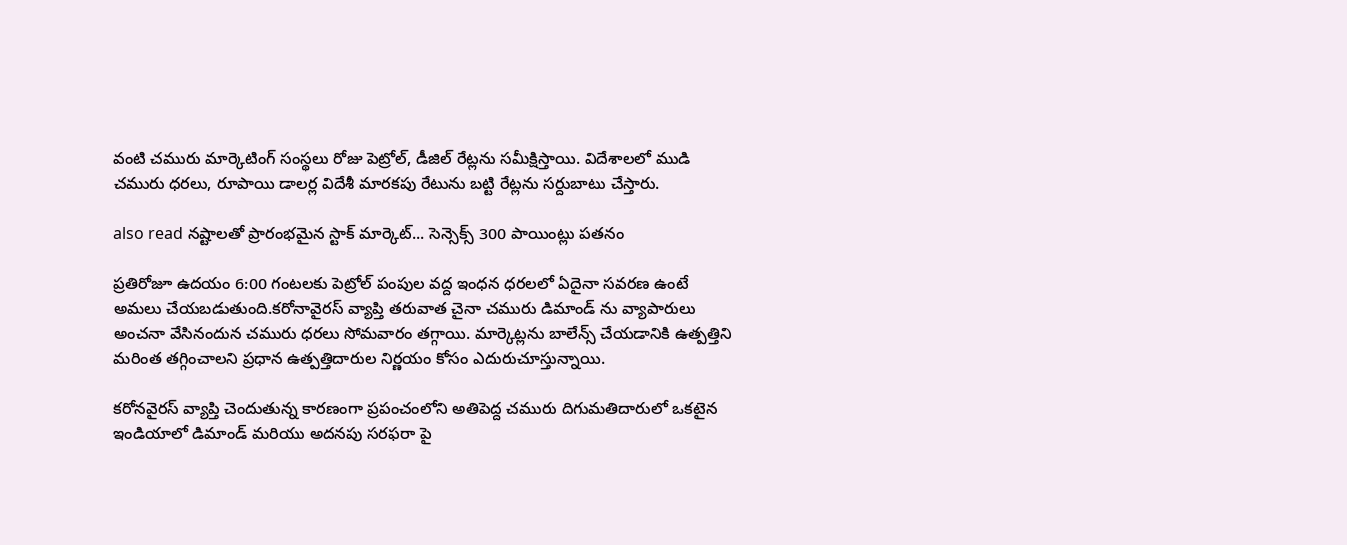వంటి చమురు మార్కెటింగ్ సంస్థలు రోజు పెట్రోల్, డీజిల్ రేట్లను సమీక్షిస్తాయి. విదేశాలలో ముడి చమురు ధరలు, రూపాయి డాలర్ల విదేశీ మారకపు రేటును బట్టి రేట్లను సర్దుబాటు చేస్తారు.

also read నష్టాలతో ప్రారంభమైన స్టాక్ మార్కెట్‌... సెన్సెక్స్ 300 పాయింట్లు పతనం

ప్రతిరోజూ ఉదయం 6:00 గంటలకు పెట్రోల్ పంపుల వద్ద ఇంధన ధరలలో ఏదైనా సవరణ ఉంటే అమలు చేయబడుతుంది.కరోనావైరస్ వ్యాప్తి తరువాత చైనా చమురు డిమాండ్ ను వ్యాపారులు అంచనా వేసినందున చమురు ధరలు సోమవారం తగ్గాయి. మార్కెట్లను బాలేన్స్ చేయడానికి ఉత్పత్తిని మరింత తగ్గించాలని ప్రధాన ఉత్పత్తిదారుల నిర్ణయం కోసం ఎదురుచూస్తున్నాయి.

కరోనవైరస్ వ్యాప్తి చెందుతున్న కారణంగా ప్రపంచంలోని అతిపెద్ద చమురు దిగుమతిదారులో ఒకటైన ఇండియాలో డిమాండ్ మరియు అదనపు సరఫరా పై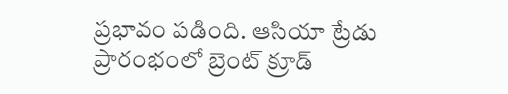ప్రభావం పడింది. ఆసియా ట్రేడు ప్రారంభంలో బ్రెంట్ క్రూడ్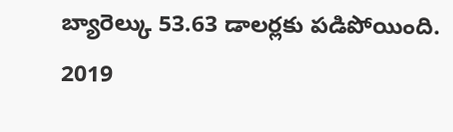బ్యారెల్కు 53.63 డాలర్లకు పడిపోయింది. 2019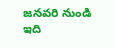జనవరి నుండి ఇది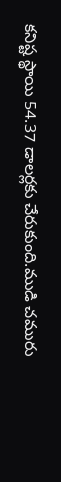కనిష్ట స్థాయి 54.37 డాలర్లకు చేరుకుంది.ముడి చమురు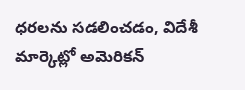ధరలను సడలించడం, విదేశీ మార్కెట్లో అమెరికన్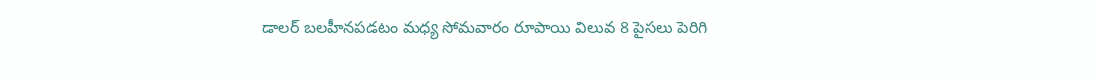డాలర్ బలహీనపడటం మధ్య సోమవారం రూపాయి విలువ 8 పైసలు పెరిగి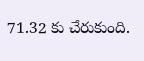71.32 కు చేరుకుంది.